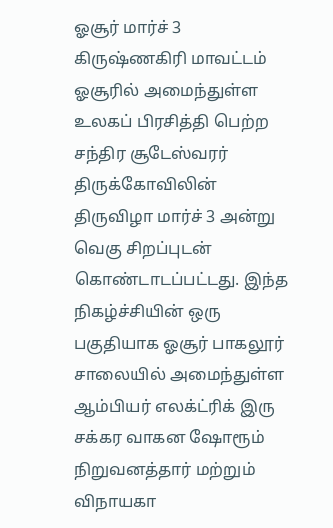ஓசூர் மார்ச் 3
கிருஷ்ணகிரி மாவட்டம் ஓசூரில் அமைந்துள்ள உலகப் பிரசித்தி பெற்ற சந்திர சூடேஸ்வரர் திருக்கோவிலின் திருவிழா மார்ச் 3 அன்று வெகு சிறப்புடன் கொண்டாடப்பட்டது. இந்த நிகழ்ச்சியின் ஒரு பகுதியாக ஓசூர் பாகலூர் சாலையில் அமைந்துள்ள ஆம்பியர் எலக்ட்ரிக் இரு சக்கர வாகன ஷோரூம் நிறுவனத்தார் மற்றும் விநாயகா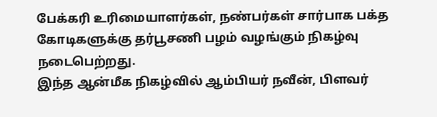பேக்கரி உரிமையாளர்கள், நண்பர்கள் சார்பாக பக்த கோடிகளுக்கு தர்பூசணி பழம் வழங்கும் நிகழ்வு நடைபெற்றது.
இந்த ஆன்மீக நிகழ்வில் ஆம்பியர் நவீன், பிளவர்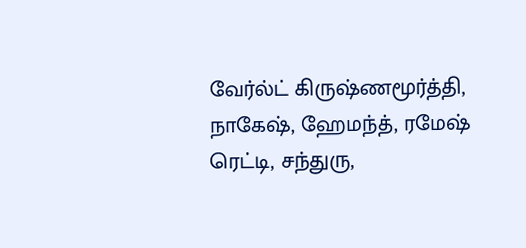வேர்ல்ட் கிருஷ்ணமூர்த்தி, நாகேஷ், ஹேமந்த், ரமேஷ் ரெட்டி, சந்துரு,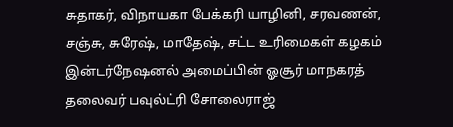சுதாகர், விநாயகா பேக்கரி யாழினி, சரவணன், சஞ்சு, சுரேஷ், மாதேஷ், சட்ட உரிமைகள் கழகம் இன்டர்நேஷனல் அமைப்பின் ஓசூர் மாநகரத் தலைவர் பவுல்ட்ரி சோலைராஜ்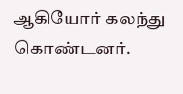ஆகியோர் கலந்து கொண்டனர்.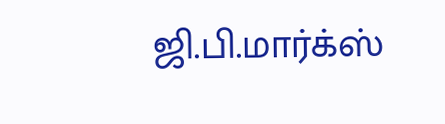ஜி.பி.மார்க்ஸ்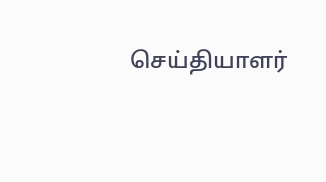செய்தியாளர்